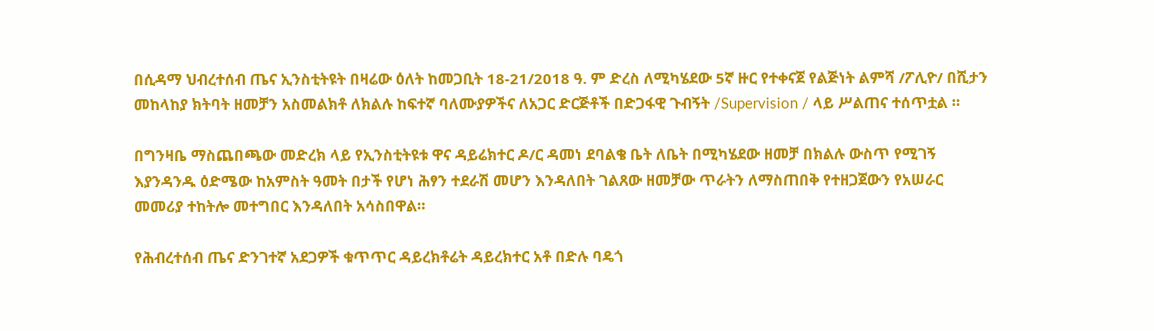በሲዳማ ህብረተሰብ ጤና ኢንስቲትዩት በዛሬው ዕለት ከመጋቢት 18-21/2018 ዓ. ም ድረስ ለሚካሄደው 5ኛ ዙር የተቀናጀ የልጅነት ልምሻ /ፖሊዮ/ በሺታን መከላከያ ክትባት ዘመቻን አስመልክቶ ለክልሉ ከፍተኛ ባለሙያዎችና ለአጋር ድርጅቶች በድጋፋዊ ጉብኝት /Supervision / ላይ ሥልጠና ተሰጥቷል ።

በግንዛቤ ማስጨበጫው መድረክ ላይ የኢንስቲትዩቱ ዋና ዳይሬክተር ዶ/ር ዳመነ ደባልቄ ቤት ለቤት በሚካሄደው ዘመቻ በክልሉ ውስጥ የሚገኝ እያንዳንዱ ዕድሜው ከአምስት ዓመት በታች የሆነ ሕፃን ተደራሽ መሆን እንዳለበት ገልጸው ዘመቻው ጥራትን ለማስጠበቅ የተዘጋጀውን የአሠራር መመሪያ ተከትሎ መተግበር እንዳለበት አሳስበዋል።

የሕብረተሰብ ጤና ድንገተኛ አደጋዎች ቁጥጥር ዳይረክቶሬት ዳይረክተር አቶ በድሉ ባዴጎ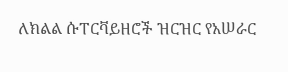ለክልል ሱፐርቫይዘሮች ዝርዝር የአሠራር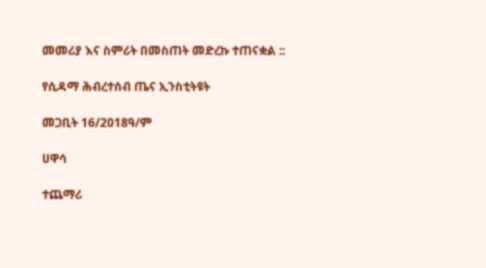መመሪያ እና ስምሪት በመስጠት መድረኩ ተጠናቋል ::

የሲዳማ ሕብረተሰብ ጤና ኢንስቲትዩት

መጋቢት 16/2018ዓ/ም

ሀዋሳ

ተጨማሪ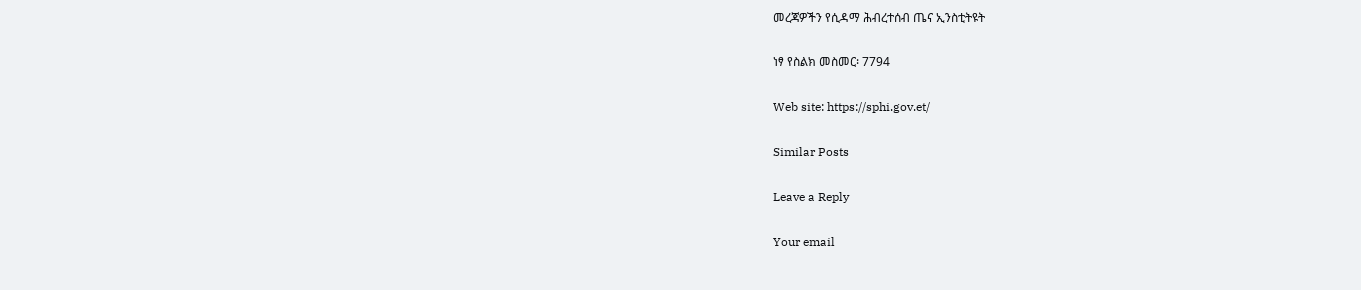መረጃዎችን የሲዳማ ሕብረተሰብ ጤና ኢንስቲትዩት

ነፃ የስልክ መስመር፡ 7794

Web site: https://sphi.gov.et/

Similar Posts

Leave a Reply

Your email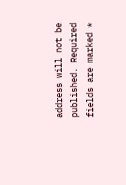address will not be published. Required fields are marked *